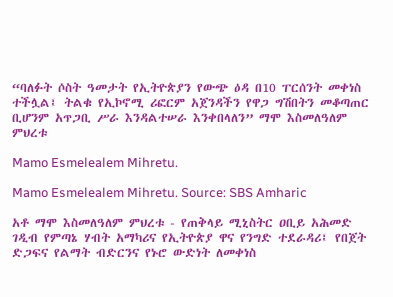“ባለፉት ሶስት ዓመታት የኢትዮጵያን የውጭ ዕዳ በ10 ፐርሰንት መቀነስ ተችሏል፤ ትልቁ የኢኮኖሚ ሪፎርም አጀንዳችን የዋጋ ግሽበትን መቆጣጠር ቢሆንም አጥጋቢ ሥራ እንዳልተሠራ እንቀበላለን” ማሞ እስመለዓለም ምህረቱ

Mamo Esmelealem Mihretu.

Mamo Esmelealem Mihretu. Source: SBS Amharic

አቶ ማሞ እስመለዓለም ምህረቱ - የጠቅላይ ሚኒስትር ዐቢይ አሕመድ ገዲብ የምጣኔ ሃብት አማካሪና የኢትዮጵያ ዋና የንግድ ተደራዳሪ፤ የበጀት ድጋፍና የልማት ብድርንና የኑሮ ውድነት ለመቀነስ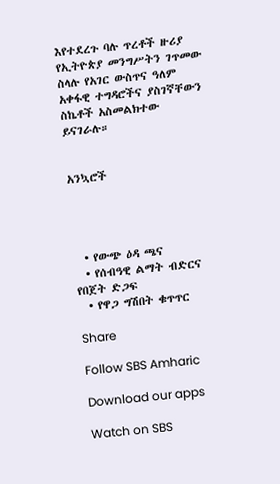እየተደረጉ ባሉ ጥረቶች ዙሪያ የኢትዮጵያ መንግሥትን ገጥመው ስላሉ የአገር ውስጥና ዓለም አቀፋዊ ተግዳሮችና ያስገኛቸውን ስኬቶች አስመልክተው ይናገራሉ።


አንኳሮች




  • የውጭ ዕዳ ጫና
  • የሰብዓዊ ልማት ብድርና የበጀት ድጋፍ
  • የዋጋ ግሽበት ቁጥጥር

Share

Follow SBS Amharic

Download our apps

Watch on SBS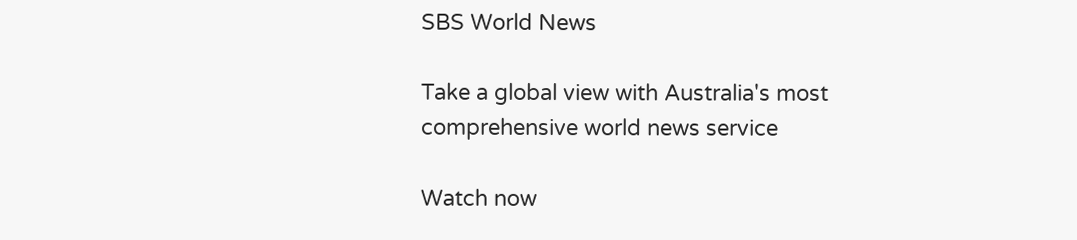SBS World News

Take a global view with Australia's most comprehensive world news service

Watch now